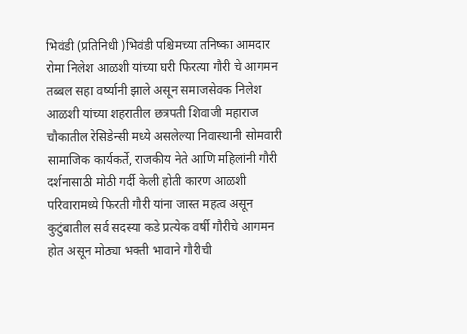भिवंडी (प्रतिनिधी )भिवंडी पश्चिमच्या तनिष्का आमदार रोमा निलेश आळशी यांच्या घरी फिरत्या गौरी चे आगमन तब्बल सहा वर्ष्यानी झाले असून समाजसेवक निलेश आळशी यांच्या शहरातील छत्रपती शिवाजी महाराज चौकातील रेसिडेन्सी मध्ये असलेल्या निवास्थानी सोमवारी सामाजिक कार्यकर्ते, राजकीय नेते आणि महिलांनी गौरी दर्शनासाठी मोठी गर्दी केली होती कारण आळशी परिवारामध्ये फिरती गौरी यांना जास्त महत्व असून कुटुंबातील सर्व सदस्या कडे प्रत्येक वर्षी गौरीचे आगमन होत असून मोठ्या भक्ती भावाने गौरीची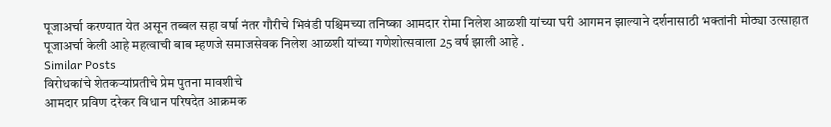पूजाअर्चा करण्यात येत असून तब्बल सहा वर्षा नंतर गौरीचे भिवंडी पश्चिमच्या तनिष्का आमदार रोमा निलेश आळशी यांच्या घरी आगमन झाल्याने दर्शनासाठी भक्तांनी मोठ्या उत्साहात पूजाअर्चा केली आहे महत्वाची बाब म्हणजे समाजसेवक निलेश आळशी यांच्या गणेशोत्सवाला 25 वर्ष झाली आहे .
Similar Posts
विरोधकांचे शेतकऱ्यांप्रतीचे प्रेम पुतना मावशीचे
आमदार प्रविण दरेकर विधान परिषदेत आक्रमक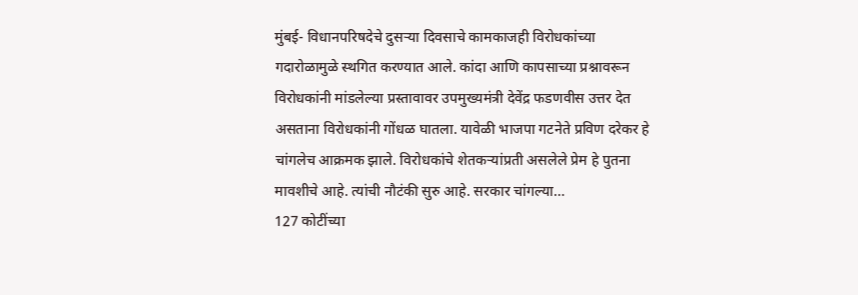मुंबई- विधानपरिषदेचे दुसऱ्या दिवसाचे कामकाजही विरोधकांच्या गदारोळामुळे स्थगित करण्यात आले. कांदा आणि कापसाच्या प्रश्नावरून विरोधकांनी मांडलेल्या प्रस्तावावर उपमुख्यमंत्री देवेंद्र फडणवीस उत्तर देत असताना विरोधकांनी गोंधळ घातला. यावेळी भाजपा गटनेते प्रविण दरेकर हे चांगलेच आक्रमक झाले. विरोधकांचे शेतकऱ्यांप्रती असलेले प्रेम हे पुतना मावशीचे आहे. त्यांची नौटंकी सुरु आहे. सरकार चांगल्या…
127 कोटींच्या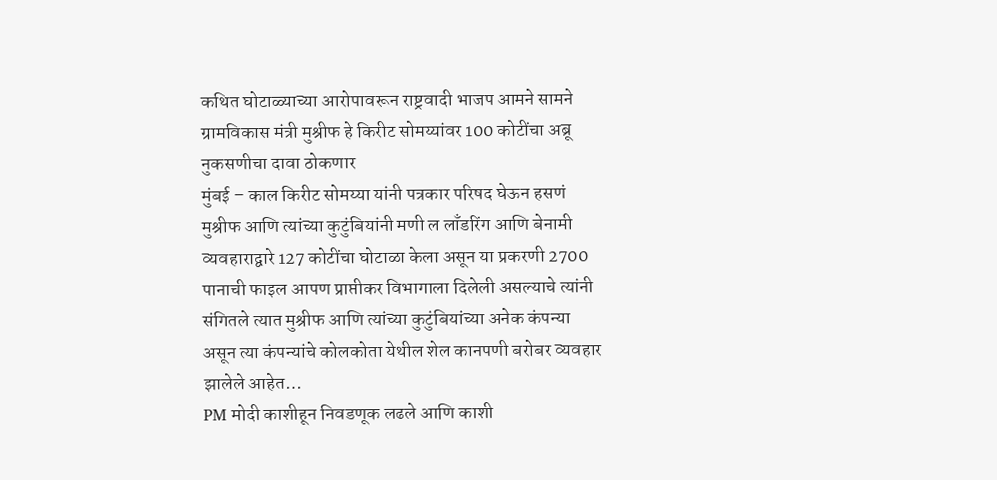कथित घोटाळ्याच्या आरोपावरून राष्ट्रवादी भाजप आमने सामने ग्रामविकास मंत्री मुश्रीफ हे किरीट सोमय्यांवर 100 कोटींचा अब्रू नुकसणीचा दावा ठोकणार
मुंबई – काल किरीट सोमय्या यांनी पत्रकार परिषद घेऊन हसणं मुश्रीफ आणि त्यांच्या कुटुंबियांनी मणी ल लाँडरिंग आणि बेनामी व्यवहाराद्वारे 127 कोटींचा घोटाळा केला असून या प्रकरणी 2700 पानाची फाइल आपण प्राप्तीकर विभागाला दिलेली असल्याचे त्यांनी संगितले त्यात मुश्रीफ आणि त्यांच्या कुटुंबियांच्या अनेक कंपन्या असून त्या कंपन्यांचे कोलकोता येथील शेल कानपणी बरोबर व्यवहार झालेले आहेत…
PM मोदी काशीहून निवडणूक लढले आणि काशी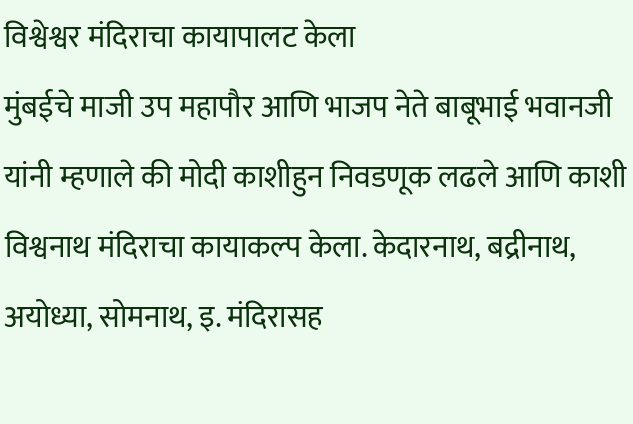विश्वेश्वर मंदिराचा कायापालट केला
मुंबईचे माजी उप महापौर आणि भाजप नेते बाबूभाई भवानजी यांनी म्हणाले की मोदी काशीहुन निवडणूक लढले आणि काशी विश्वनाथ मंदिराचा कायाकल्प केला. केदारनाथ, बद्रीनाथ, अयोध्या, सोमनाथ, इ. मंदिरासह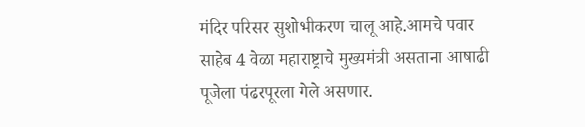मंदिर परिसर सुशोभीकरण चालू आहे.आमचे पवार साहेब 4 वेळा महाराष्ट्राचे मुख्यमंत्री असताना आषाढी पूजेला पंढरपूरला गेले असणार.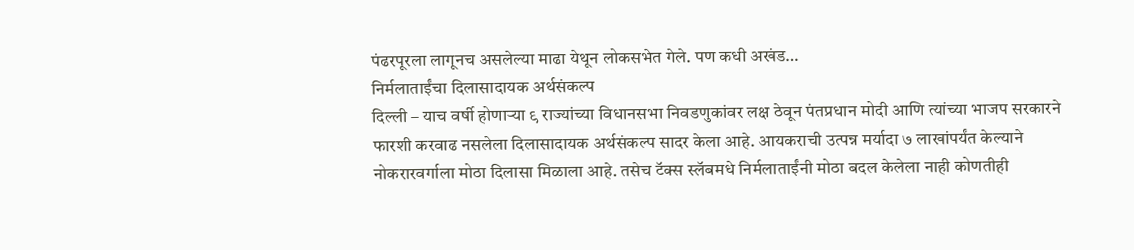पंढरपूरला लागूनच असलेल्या माढा येथून लोकसभेत गेले. पण कधी अखंड…
निर्मलाताईंचा दिलासादायक अर्थसंकल्प
दिल्ली – याच वर्षी होणाऱ्या ९ राज्यांच्या विधानसभा निवडणुकांवर लक्ष ठेवून पंतप्रधान मोदी आणि त्यांच्या भाजप सरकारने फारशी करवाढ नसलेला दिलासादायक अर्थसंकल्प सादर केला आहे. आयकराची उत्पन्न मर्यादा ७ लाखांपर्यंत केल्याने नोकरारवर्गाला मोठा दिलासा मिळाला आहे. तसेच टॅक्स स्लॅबमधे निर्मलाताईंनी मोठा बदल केलेला नाही कोणतीही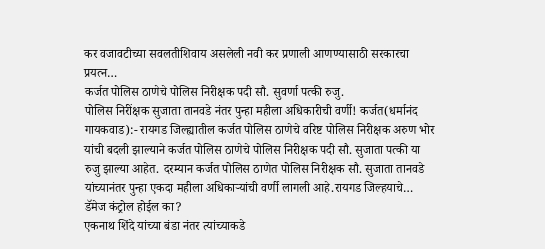कर वजावटीच्या सवलतीशिवाय असलेली नवी कर प्रणाली आणण्यासाठी सरकारचा प्रयत्न…
कर्जत पोलिस ठाणेचे पोलिस निरीक्षक पदी सौ. सुवर्णा पत्की रुजु.
पोलिस निरींक्षक सुजाता तानवडे नंतर पुन्हा महीला अधिकारीची वर्णी! कर्जत(धर्मानंद गायकवाड):- रायगड जिल्ह्यातील कर्जत पोलिस ठाणेचे वरिष्ट पोलिस निरीक्षक अरुण भोर यांची बदली झाल्याने कर्जत पोलिस ठाणेचे पोलिस निरीक्षक पदी सौ. सुजाता पत्की या रुजु झाल्या आहेत. दरम्यान कर्जत पोलिस ठाणेत पोलिस निरीक्षक सौ. सुजाता तानवडे यांच्यानंतर पुन्हा एकदा महीला अधिकाऱ्यांची वर्णी लागली आहे.रायगड जिल्हयाचे…
डॅमेज कंट्रोल होईल का?
एकनाथ शिंदे यांच्या बंडा नंतर त्यांच्याकडे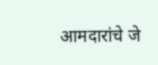आमदारांचे जे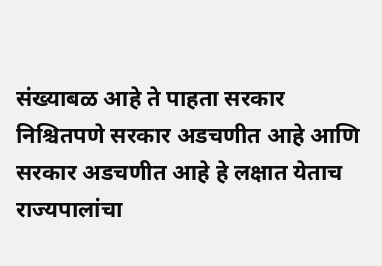संख्याबळ आहे ते पाहता सरकार निश्चितपणे सरकार अडचणीत आहे आणि सरकार अडचणीत आहे हे लक्षात येताच राज्यपालांचा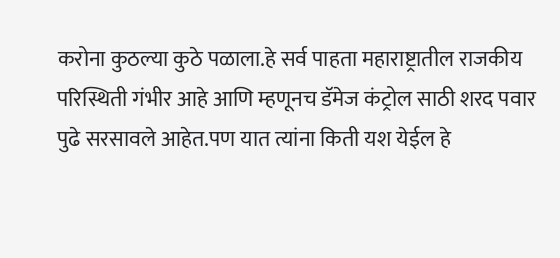करोना कुठल्या कुठे पळाला.हे सर्व पाहता महाराष्ट्रातील राजकीय परिस्थिती गंभीर आहे आणि म्हणूनच डॅमेज कंट्रोल साठी शरद पवार पुढे सरसावले आहेत.पण यात त्यांना किती यश येईल हे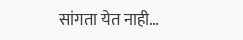सांगता येत नाही…